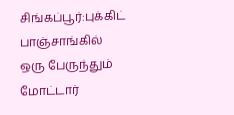சிங்கப்பூர்:புக்கிட் பாஞ்சாங்கில் ஒரு பேருந்தும் மோட்டார்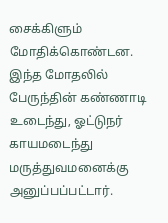சைக்கிளும் மோதிக்கொண்டன.
இந்த மோதலில் பேருந்தின் கண்ணாடி உடைந்து, ஓட்டுநர் காயமடைந்து மருத்துவமனைக்கு அனுப்பப்பட்டார்.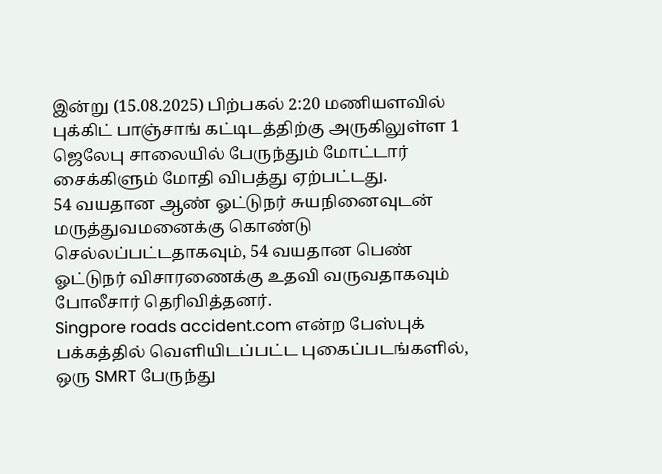இன்று (15.08.2025) பிற்பகல் 2:20 மணியளவில் புக்கிட் பாஞ்சாங் கட்டிடத்திற்கு அருகிலுள்ள 1 ஜெலேபு சாலையில் பேருந்தும் மோட்டார் சைக்கிளும் மோதி விபத்து ஏற்பட்டது.
54 வயதான ஆண் ஓட்டுநர் சுயநினைவுடன் மருத்துவமனைக்கு கொண்டு செல்லப்பட்டதாகவும், 54 வயதான பெண் ஓட்டுநர் விசாரணைக்கு உதவி வருவதாகவும் போலீசார் தெரிவித்தனர்.
Singpore roads accident.com என்ற பேஸ்புக் பக்கத்தில் வெளியிடப்பட்ட புகைப்படங்களில், ஒரு SMRT பேருந்து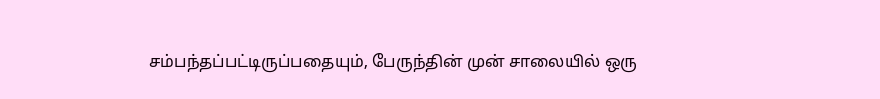சம்பந்தப்பட்டிருப்பதையும், பேருந்தின் முன் சாலையில் ஒரு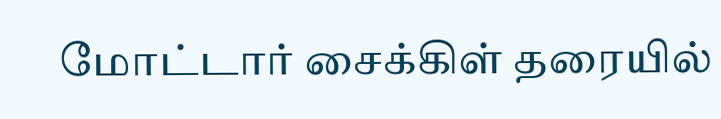மோட்டார் சைக்கிள் தரையில்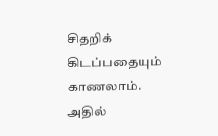சிதறிக் கிடப்பதையும் காணலாம்.
அதில்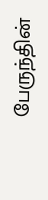பேருந்தின்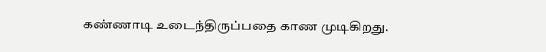கண்ணாடி உடைந்திருப்பதை காண முடிகிறது.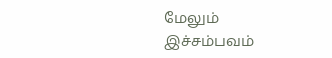மேலும் இச்சம்பவம்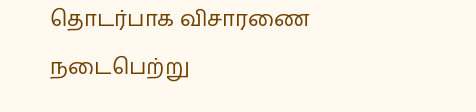தொடர்பாக விசாரணை நடைபெற்று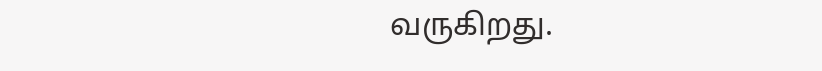வருகிறது.